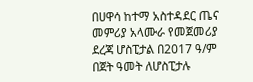በሀዋሳ ከተማ አስተዳደር ጤና መምሪያ አላሙራ የመጀመሪያ ደረጃ ሆስፒታል በ2017 ዓ/ም በጀት ዓመት ለሆስፒታሉ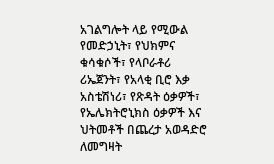አገልግሎት ላይ የሚውል የመድኃኒት፣ የህክምና ቁሳቁሶች፣ የላቦራቶሪ ሪኤጀንት፣ የአላቂ ቢሮ እቃ አስቴሽነሪ፣ የጽዳት ዕቃዎች፣ የኤሌክትሮኒክስ ዕቃዎች እና ህትመቶች በጨረታ አወዳድሮ ለመግዛት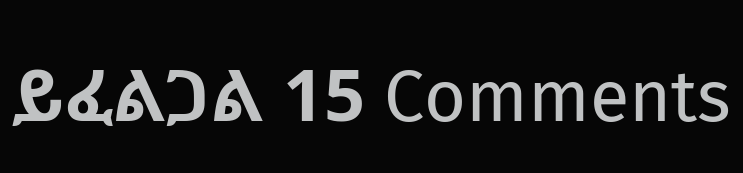ይፈልጋል 15 Comments